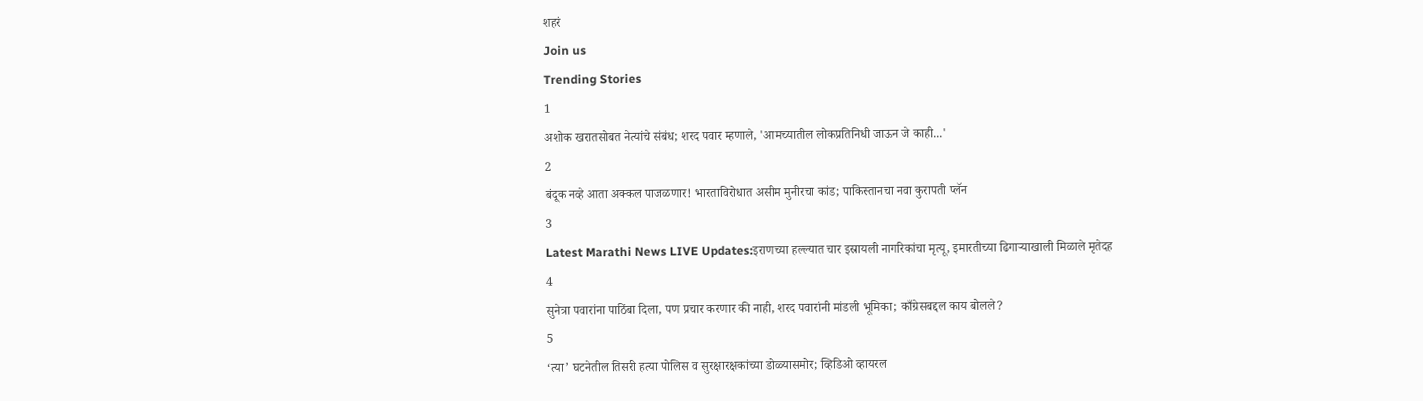शहरं
Join us
Trending Stories
1
अशोक खरातसोबत नेत्यांचे संबंध; शरद पवार म्हणाले, 'आमच्यातील लोकप्रतिनिधी जाऊन जे काही...'
2
बंदूक नव्हे आता अक्कल पाजळणार! भारताविरोधात असीम मुनीरचा कांड; पाकिस्तानचा नवा कुरापती प्लॅन
3
Latest Marathi News LIVE Updates:इराणच्या हल्ल्यात चार इस्रायली नागरिकांचा मृत्यू, इमारतीच्या ढिगाऱ्याखाली मिळाले मृतेदह
4
सुनेत्रा पवारांना पाठिंबा दिला, पण प्रचार करणार की नाही, शरद पवारांनी मांडली भूमिका; काँग्रेसबद्दल काय बोलले?
5
‘त्या’ घटनेतील तिसरी हत्या पोलिस व सुरक्षारक्षकांच्या डोळ्यासमोर; व्हिडिओ व्हायरल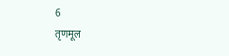6
तृणमूल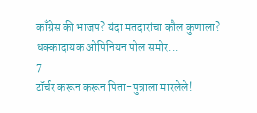काँग्रेस की भाजप? यंदा मतदारांचा कौल कुणाला? धक्कादायक ओपिनियन पोल समोर...
7
टॉर्चर करून करून पिता-पुत्राला मारलेले!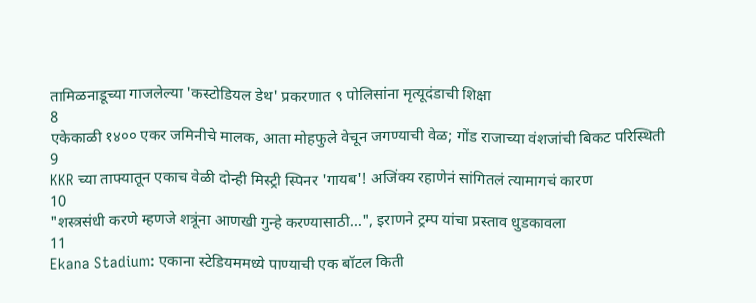तामिळनाडूच्या गाजलेल्या 'कस्टोडियल डेथ' प्रकरणात ९ पोलिसांना मृत्यूदंडाची शिक्षा
8
एकेकाळी १४०० एकर जमिनीचे मालक, आता मोहफुले वेचून जगण्याची वेळ; गोंड राजाच्या वंशजांची बिकट परिस्थिती
9
KKR च्या ताफ्यातून एकाच वेळी दोन्ही मिस्ट्री स्पिनर 'गायब'! अजिंक्य रहाणेनं सांगितलं त्यामागचं कारण
10
"शस्त्रसंधी करणे म्हणजे शत्रूंना आणखी गुन्हे करण्यासाठी...", इराणने ट्रम्प यांचा प्रस्ताव धुडकावला
11
Ekana Stadium: एकाना स्टेडियममध्ये पाण्याची एक बॉटल किती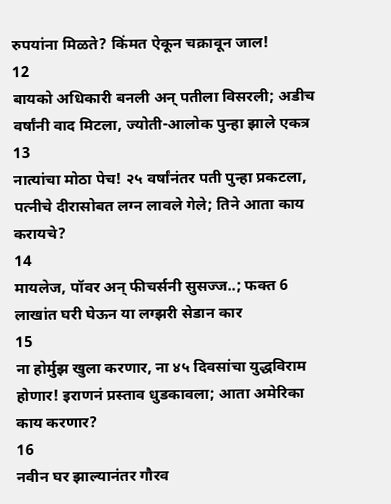रुपयांना मिळते? किंमत ऐकून चक्रावून जाल!
12
बायको अधिकारी बनली अन् पतीला विसरली; अडीच वर्षांनी वाद मिटला, ज्योती-आलोक पुन्हा झाले एकत्र
13
नात्यांचा मोठा पेच! २५ वर्षांनंतर पती पुन्हा प्रकटला, पत्नीचे दीरासोबत लग्न लावले गेले; तिने आता काय करायचे?
14
मायलेज, पॉवर अन् फीचर्सनी सुसज्ज..; फक्त 6 लाखांत घरी घेऊन या लग्झरी सेडान कार
15
ना होर्मुझ खुला करणार, ना ४५ दिवसांचा युद्धविराम होणार! इराणनं प्रस्ताव धुडकावला; आता अमेरिका काय करणार?
16
नवीन घर झाल्यानंतर गौरव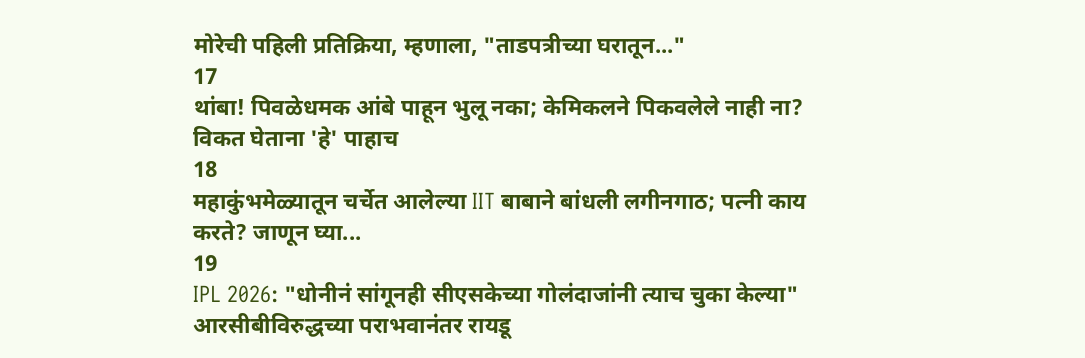मोरेची पहिली प्रतिक्रिया, म्हणाला, "ताडपत्रीच्या घरातून..."
17
थांबा! पिवळेधमक आंबे पाहून भुलू नका; केमिकलने पिकवलेले नाही ना? विकत घेताना 'हे' पाहाच
18
महाकुंभमेळ्यातून चर्चेत आलेल्या IIT बाबाने बांधली लगीनगाठ; पत्नी काय करते? जाणून घ्या...
19
IPL 2026: "धोनीनं सांगूनही सीएसकेच्या गोलंदाजांनी त्याच चुका केल्या" आरसीबीविरुद्धच्या पराभवानंतर रायडू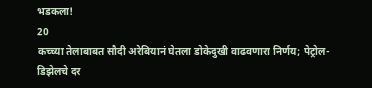भडकला!
20
कच्च्या तेलाबाबत सौदी अरेबियानं घेतला डोकेदुखी वाढवणारा निर्णय; पेट्रोल-डिझेलचे दर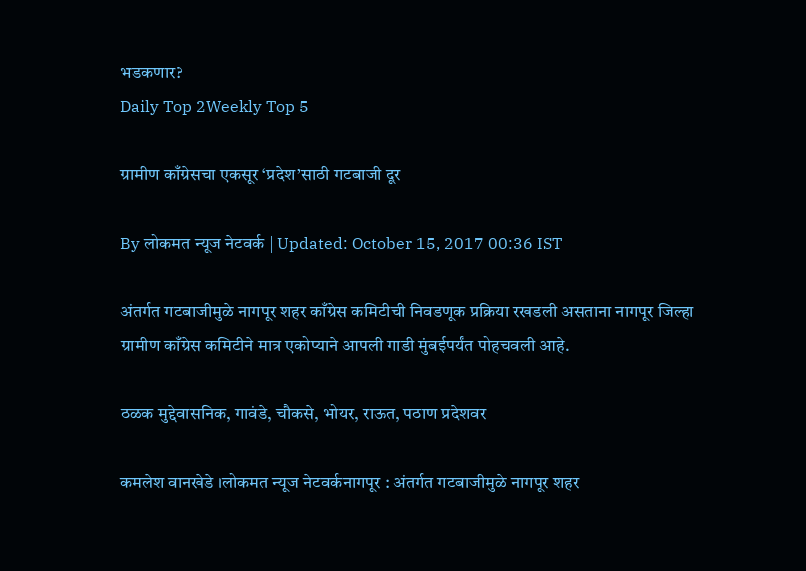भडकणार?
Daily Top 2Weekly Top 5

ग्रामीण काँग्रेसचा एकसूर ‘प्रदेश’साठी गटबाजी दूर

By लोकमत न्यूज नेटवर्क | Updated: October 15, 2017 00:36 IST

अंतर्गत गटबाजीमुळे नागपूर शहर काँग्रेस कमिटीची निवडणूक प्रक्रिया रखडली असताना नागपूर जिल्हा ग्रामीण काँग्रेस कमिटीने मात्र एकोप्याने आपली गाडी मुंबईपर्यंत पोहचवली आहे.

ठळक मुद्देवासनिक, गावंडे, चौकसे, भोयर, राऊत, पठाण प्रदेशवर

कमलेश वानखेडे ।लोकमत न्यूज नेटवर्कनागपूर : अंतर्गत गटबाजीमुळे नागपूर शहर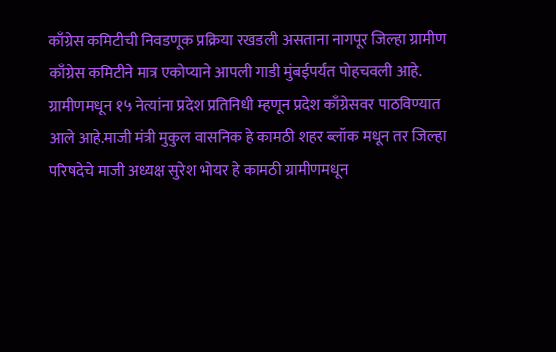काँग्रेस कमिटीची निवडणूक प्रक्रिया रखडली असताना नागपूर जिल्हा ग्रामीण काँग्रेस कमिटीने मात्र एकोप्याने आपली गाडी मुंबईपर्यंत पोहचवली आहे. ग्रामीणमधून १५ नेत्यांना प्रदेश प्रतिनिधी म्हणून प्रदेश काँग्रेसवर पाठविण्यात आले आहे.माजी मंत्री मुकुल वासनिक हे कामठी शहर ब्लॉक मधून तर जिल्हा परिषदेचे माजी अध्यक्ष सुरेश भोयर हे कामठी ग्रामीणमधून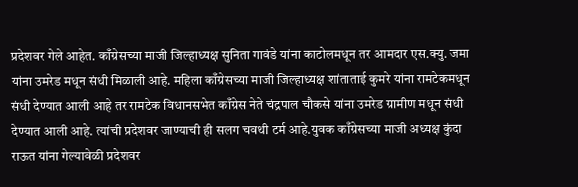प्रदेशवर गेले आहेत. काँग्रेसच्या माजी जिल्हाध्यक्ष सुनिता गावंडे यांना काटोलमधून तर आमदार एस.क्यु. जमा यांना उमरेड मधून संधी मिळाली आहे. महिला काँग्रेसच्या माजी जिल्हाध्यक्ष शांताताई कुमरे यांना रामटेकमधून संधी देण्यात आली आहे तर रामटेक विधानसभेत काँग्रेस नेते चंद्रपाल चौकसे यांना उमरेड ग्रामीण मधून संधी देण्यात आली आहे. त्यांची प्रदेशवर जाण्याची ही सलग चवथी टर्म आहे.युवक काँग्रेसच्या माजी अध्यक्ष कुंदा राऊत यांना गेल्यावेळी प्रदेशवर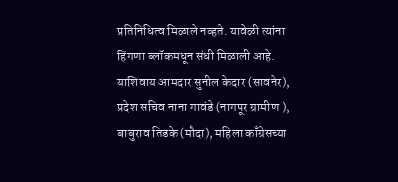प्रतिनिधित्व मिळाले नव्हते. यावेळी त्यांना हिंगणा ब्लॉकमधून संधी मिळाली आहे. याशिवाय आमदार सुनील केदार (सावनेर), प्रदेश सचिव नाना गावंडे (नागपूर ग्रामीण ), बाबुराव तिडके (मौदा), महिला काँग्रेसच्या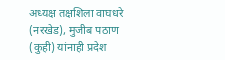अध्यक्ष तक्षशिला वाघधरे (नरखेड), मुजीब पठाण (कुही) यांनाही प्रदेश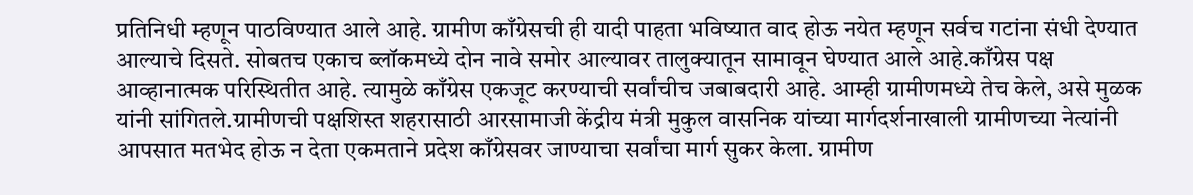प्रतिनिधी म्हणून पाठविण्यात आले आहे. ग्रामीण काँग्रेसची ही यादी पाहता भविष्यात वाद होऊ नयेत म्हणून सर्वच गटांना संधी देण्यात आल्याचे दिसते. सोबतच एकाच ब्लॉकमध्ये दोन नावे समोर आल्यावर तालुक्यातून सामावून घेण्यात आले आहे.काँग्रेस पक्ष आव्हानात्मक परिस्थितीत आहे. त्यामुळे काँग्रेस एकजूट करण्याची सर्वांचीच जबाबदारी आहे. आम्ही ग्रामीणमध्ये तेच केले, असे मुळक यांनी सांगितले.ग्रामीणची पक्षशिस्त शहरासाठी आरसामाजी केंद्रीय मंत्री मुकुल वासनिक यांच्या मार्गदर्शनाखाली ग्रामीणच्या नेत्यांनी आपसात मतभेद होऊ न देता एकमताने प्रदेश काँग्रेसवर जाण्याचा सर्वांचा मार्ग सुकर केला. ग्रामीण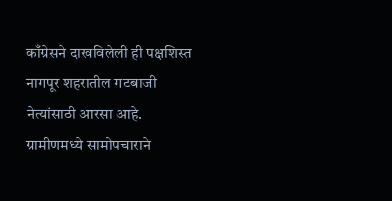काँग्रेसने दाखविलेली ही पक्षशिस्त नागपूर शहरातील गटबाजी नेत्यांसाठी आरसा आहे. ग्रामीणमध्ये सामोपचाराने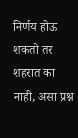निर्णय होऊ शकतो तर शहरात का नाही, असा प्रश्न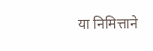या निमित्ताने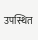उपस्थित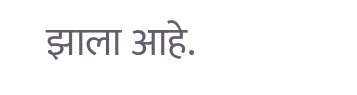झाला आहे.